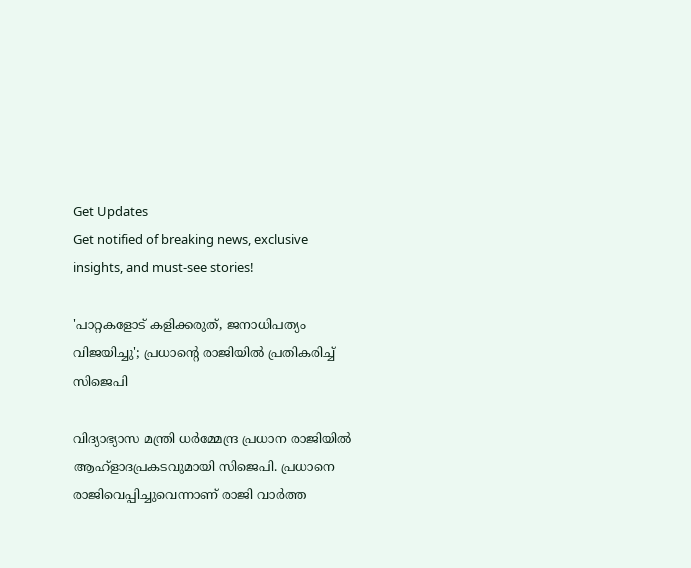Get Updates
Get notified of breaking news, exclusive insights, and must-see stories!

'പാറ്റകളോട് കളിക്കരുത്, ജനാധിപത്യം വിജയിച്ചു'; പ്രധാൻ്റെ രാജിയിൽ പ്രതികരിച്ച് സിജെപി

വിദ്യാഭ്യാസ മന്ത്രി ധർമ്മേന്ദ്ര പ്രധാന രാജിയിൽ ആഹ്ളാദപ്രകടവുമായി സിജെപി. പ്രധാനെ രാജിവെപ്പിച്ചുവെന്നാണ് രാജി വാർത്ത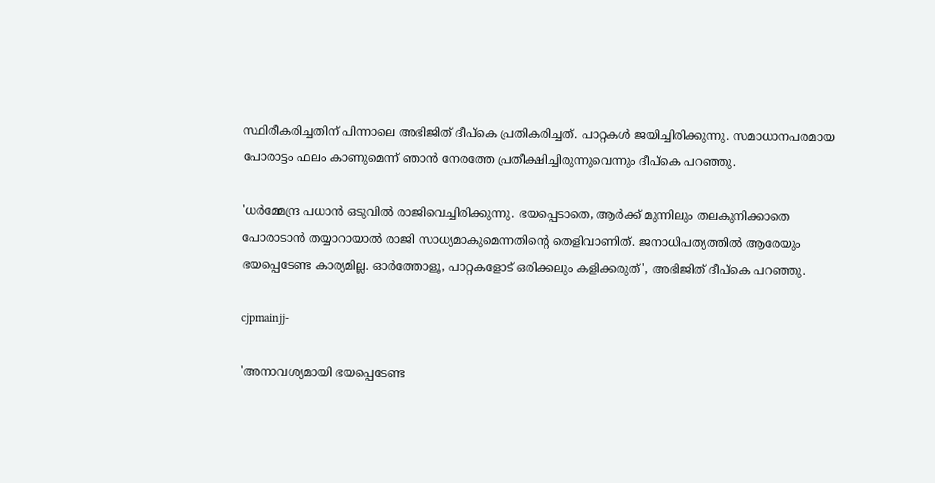സ്ഥിരീകരിച്ചതിന് പിന്നാലെ അഭിജിത് ദീപ്കെ പ്രതികരിച്ചത്. പാറ്റകൾ ജയിച്ചിരിക്കുന്നു. സമാധാനപരമായ പോരാട്ടം ഫലം കാണുമെന്ന് ഞാൻ നേരത്തേ പ്രതീക്ഷിച്ചിരുന്നുവെന്നും ദീപ്കെ പറഞ്ഞു.

'ധർമ്മേന്ദ്ര പധാൻ ഒടുവിൽ രാജിവെച്ചിരിക്കുന്നു. ഭയപ്പെടാതെ, ആർക്ക് മുന്നിലും തലകുനിക്കാതെ പോരാടാൻ തയ്യാറായാൽ രാജി സാധ്യമാകുമെന്നതിൻ്റെ തെളിവാണിത്. ജനാധിപത്യത്തിൽ ആരേയും ഭയപ്പെടേണ്ട കാര്യമില്ല. ഓർത്തോളൂ, പാറ്റകളോട് ഒരിക്കലും കളിക്കരുത്', അഭിജിത് ദീപ്കെ പറഞ്ഞു.

cjpmainjj-

'അനാവശ്യമായി ഭയപ്പെടേണ്ട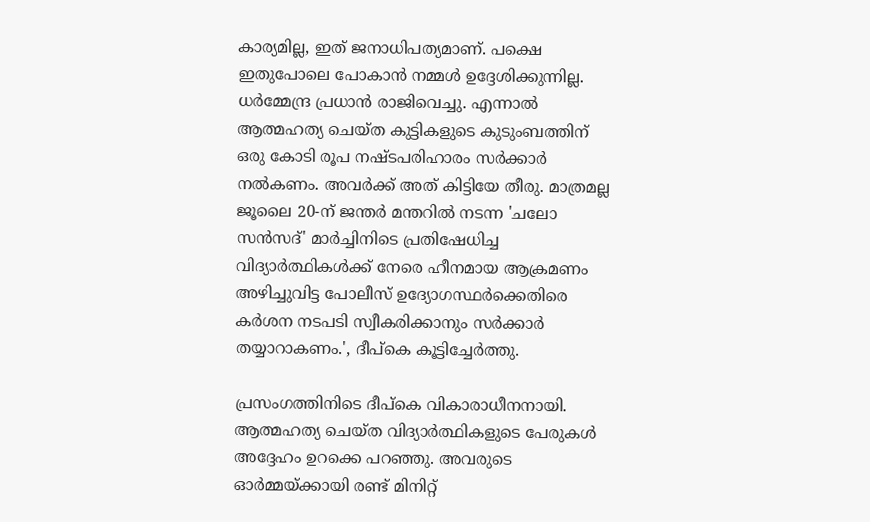കാര്യമില്ല, ഇത് ജനാധിപത്യമാണ്. പക്ഷെ ഇതുപോലെ പോകാൻ നമ്മൾ ഉദ്ദേശിക്കുന്നില്ല. ധർമ്മേന്ദ്ര പ്രധാൻ രാജിവെച്ചു. എന്നാൽ ആത്മഹത്യ ചെയ്ത കുട്ടികളുടെ കുടുംബത്തിന് ഒരു കോടി രൂപ നഷ്ടപരിഹാരം സർക്കാർ നൽകണം. അവർക്ക് അത് കിട്ടിയേ തീരു. മാത്രമല്ല ജൂലൈ 20-ന് ജന്തർ മന്തറിൽ നടന്ന 'ചലോ സൻസദ്' മാർച്ചിനിടെ പ്രതിഷേധിച്ച വിദ്യാർത്ഥികൾക്ക് നേരെ ഹീനമായ ആക്രമണം അഴിച്ചുവിട്ട പോലീസ് ഉദ്യോഗസ്ഥർക്കെതിരെ കർശന നടപടി സ്വീകരിക്കാനും സർക്കാർ തയ്യാറാകണം.', ദീപ്കെ കൂട്ടിച്ചേർത്തു.

പ്രസംഗത്തിനിടെ ദീപ്കെ വികാരാധീനനായി. ആത്മഹത്യ ചെയ്ത വിദ്യാർത്ഥികളുടെ പേരുകൾ അദ്ദേഹം ഉറക്കെ പറഞ്ഞു. അവരുടെ ഓർമ്മയ്ക്കായി രണ്ട് മിനിറ്റ്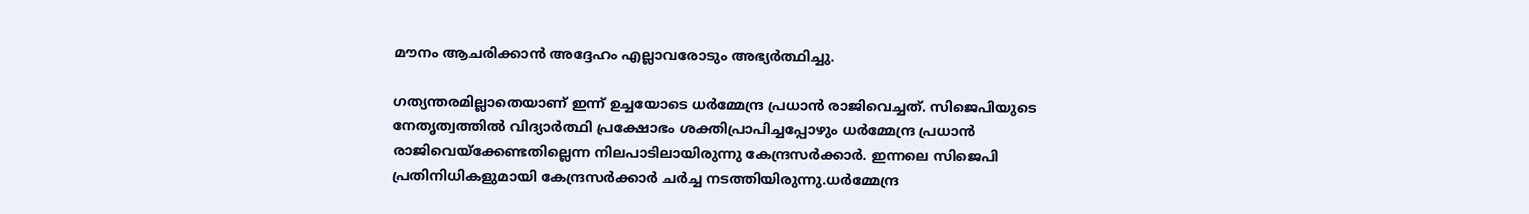മൗനം ആചരിക്കാൻ അദ്ദേഹം എല്ലാവരോടും അഭ്യർത്ഥിച്ചു.

ഗത്യന്തരമില്ലാതെയാണ് ഇന്ന് ഉച്ചയോടെ ധർമ്മേന്ദ്ര പ്രധാൻ രാജിവെച്ചത്. സിജെപിയുടെ നേതൃത്വത്തിൽ വിദ്യാർത്ഥി പ്രക്ഷോഭം ശക്തിപ്രാപിച്ചപ്പോഴും ധർമ്മേന്ദ്ര പ്രധാൻ രാജിവെയ്ക്കേണ്ടതില്ലെന്ന നിലപാടിലായിരുന്നു കേന്ദ്രസർക്കാർ. ഇന്നലെ സിജെപി പ്രതിനിധികളുമായി കേന്ദ്രസർക്കാർ ചർച്ച നടത്തിയിരുന്നു.ധർമ്മേന്ദ്ര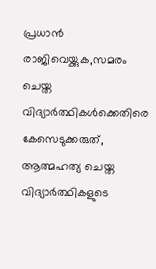പ്രധാൻ രാജിവെയ്ക്കുക,സമരം ചെയ്ത വിദ്യാർത്ഥികൾക്കെതിരെ കേസെടുക്കരുത്, ആത്മഹത്യ ചെയ്ത വിദ്യാർത്ഥികളുടെ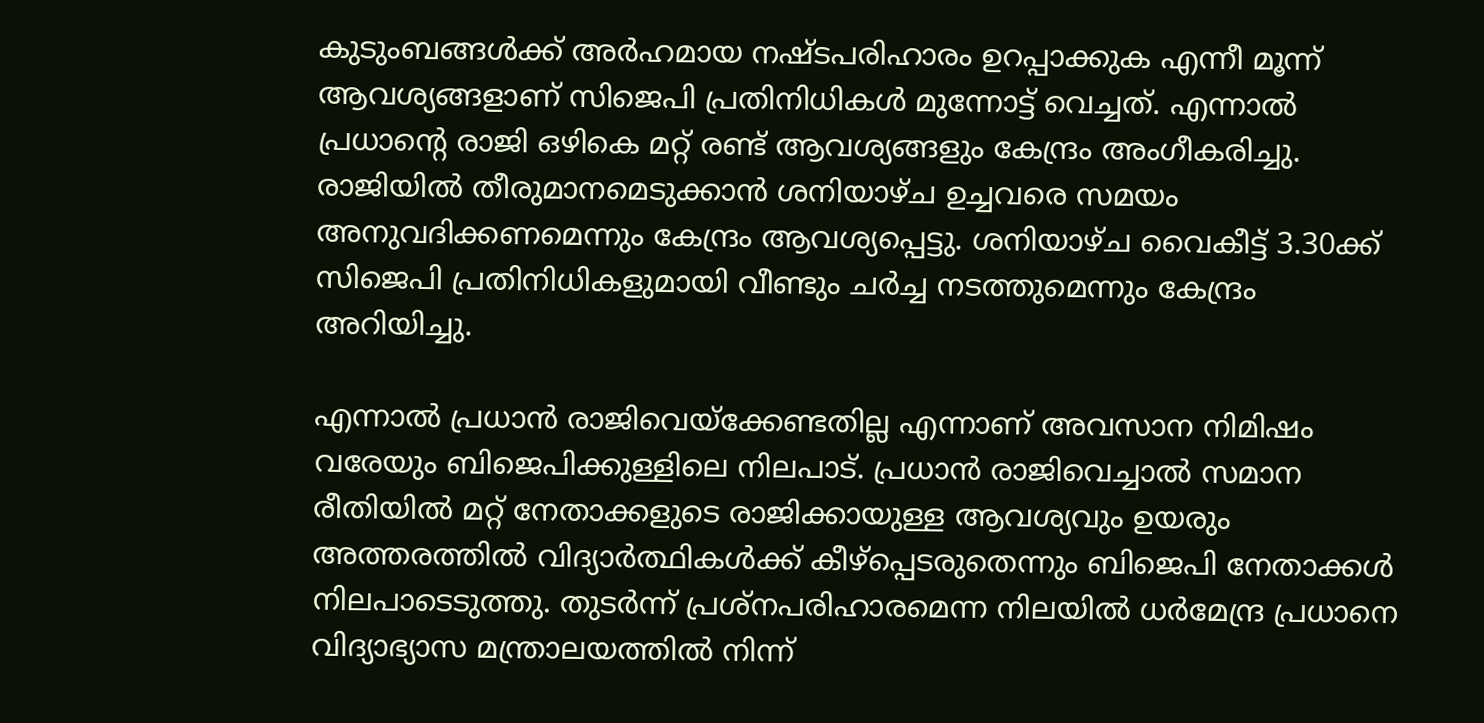കുടുംബങ്ങൾക്ക് അർഹമായ നഷ്ടപരിഹാരം ഉറപ്പാക്കുക എന്നീ മൂന്ന് ആവശ്യങ്ങളാണ് സിജെപി പ്രതിനിധികൾ മുന്നോട്ട് വെച്ചത്. എന്നാൽ പ്രധാൻ്റെ രാജി ഒഴികെ മറ്റ് രണ്ട് ആവശ്യങ്ങളും കേന്ദ്രം അംഗീകരിച്ചു.
രാജിയിൽ തീരുമാനമെടുക്കാൻ ശനിയാഴ്ച ഉച്ചവരെ സമയം അനുവദിക്കണമെന്നും കേന്ദ്രം ആവശ്യപ്പെട്ടു. ശനിയാഴ്ച വൈകീട്ട് 3.30ക്ക് സിജെപി പ്രതിനിധികളുമായി വീണ്ടും ചർച്ച നടത്തുമെന്നും കേന്ദ്രം അറിയിച്ചു.

എന്നാൽ പ്രധാൻ രാജിവെയ്ക്കേണ്ടതില്ല എന്നാണ് അവസാന നിമിഷം വരേയും ബിജെപിക്കുള്ളിലെ നിലപാട്. പ്രധാൻ രാജിവെച്ചാൽ സമാന രീതിയിൽ മറ്റ് നേതാക്കളുടെ രാജിക്കായുള്ള ആവശ്യവും ഉയരും അത്തരത്തിൽ വിദ്യാർത്ഥികൾക്ക് കീഴ്പ്പെടരുതെന്നും ബിജെപി നേതാക്കൾ നിലപാടെടുത്തു. തുടർന്ന് പ്രശ്നപരിഹാരമെന്ന നിലയിൽ ധർമേന്ദ്ര പ്രധാനെ വിദ്യാഭ്യാസ മന്ത്രാലയത്തിൽ നിന്ന്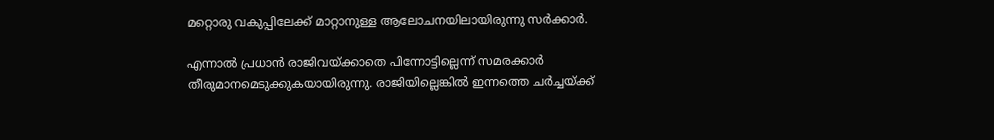മറ്റൊരു വകുപ്പിലേക്ക് മാറ്റാനുള്ള ആലോചനയിലായിരുന്നു സർക്കാർ.

എന്നാൽ പ്രധാൻ രാജിവയ്ക്കാതെ പിന്നോട്ടില്ലെന്ന് സമരക്കാർ തീരുമാനമെടുക്കുകയായിരുന്നു. രാജിയില്ലെങ്കിൽ ഇന്നത്തെ ചർച്ചയ്ക്ക്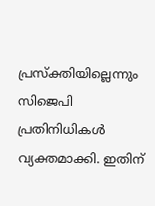പ്രസ്ക്തിയില്ലെന്നും സിജെപി പ്രതിനിധികൾ വ്യക്തമാക്കി. ഇതിന്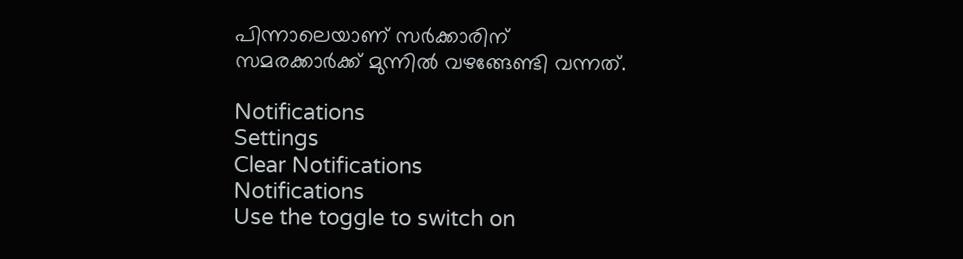പിന്നാലെയാണ് സർക്കാരിന് സമരക്കാർക്ക് മുന്നിൽ വഴങ്ങേണ്ടി വന്നത്.

Notifications
Settings
Clear Notifications
Notifications
Use the toggle to switch on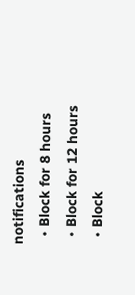notifications
  • Block for 8 hours
  • Block for 12 hours
  • Block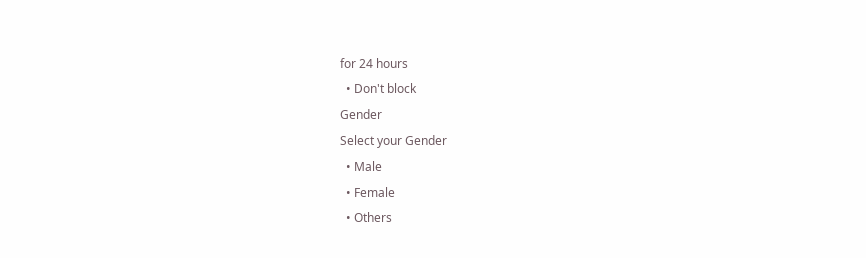for 24 hours
  • Don't block
Gender
Select your Gender
  • Male
  • Female
  • Others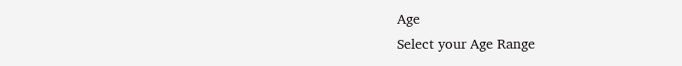Age
Select your Age Range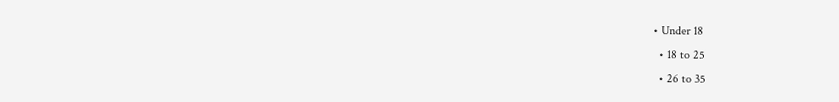• Under 18
  • 18 to 25
  • 26 to 35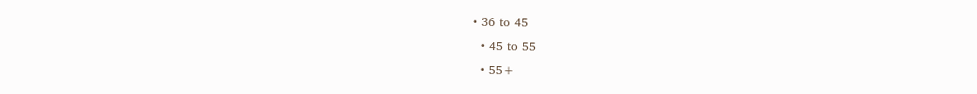• 36 to 45
  • 45 to 55
  • 55+